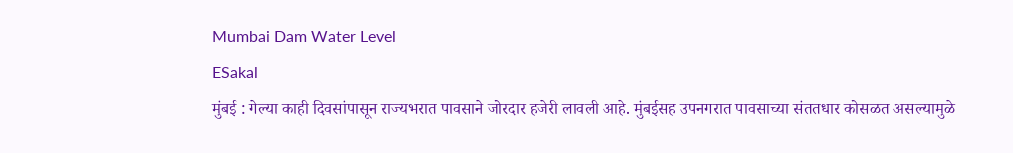Mumbai Dam Water Level
ESakal
मुंबई : गेल्या काही दिवसांपासून राज्यभरात पावसाने जोरदार हजेरी लावली आहे. मुंबईसह उपनगरात पावसाच्या संततधार कोसळत असल्यामुळे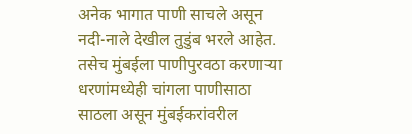अनेक भागात पाणी साचले असून नदी-नाले देखील तुडुंब भरले आहेत. तसेच मुंबईला पाणीपुरवठा करणाऱ्या धरणांमध्येही चांगला पाणीसाठा साठला असून मुंबईकरांवरील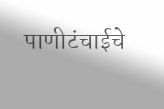पाणीटंचाईचे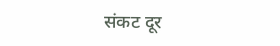संकट दूर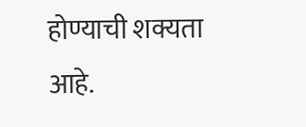होण्याची शक्यता आहे.